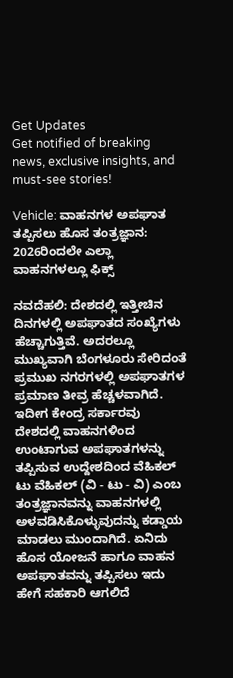Get Updates
Get notified of breaking news, exclusive insights, and must-see stories!

Vehicle: ವಾಹನಗಳ ಅಪಘಾತ ತಪ್ಪಿಸಲು ಹೊಸ ತಂತ್ರಜ್ಞಾನ: 2026ರಿಂದಲೇ ಎಲ್ಲಾ ವಾಹನಗಳಲ್ಲೂ ಫಿಕ್ಸ್‌

ನವದೆಹಲಿ: ದೇಶದಲ್ಲಿ ಇತ್ತೀಚಿನ ದಿನಗಳಲ್ಲಿ ಅಪಘಾತದ ಸಂಖ್ಯೆಗಳು ಹೆಚ್ಚಾಗುತ್ತಿವೆ. ಅದರಲ್ಲೂ ಮುಖ್ಯವಾಗಿ ಬೆಂಗಳೂರು ಸೇರಿದಂತೆ ಪ್ರಮುಖ ನಗರಗಳಲ್ಲಿ ಅಪಘಾತಗಳ ಪ್ರಮಾಣ ತೀವ್ರ ಹೆಚ್ಚಳವಾಗಿದೆ. ಇದೀಗ ಕೇಂದ್ರ ಸರ್ಕಾರವು ದೇಶದಲ್ಲಿ ವಾಹನಗಳಿಂದ ಉಂಟಾಗುವ ಅಪಘಾತಗಳನ್ನು ತಪ್ಪಿಸುವ ಉದ್ದೇಶದಿಂದ ವೆಹಿಕಲ್ ಟು ವೆಹಿಕಲ್ (ವಿ - ಟು - ವಿ) ಎಂಬ ತಂತ್ರಜ್ಞಾನವನ್ನು ವಾಹನಗಳಲ್ಲಿ ಅಳವಡಿಸಿಕೊಳ್ಳುವುದನ್ನು ಕಡ್ಡಾಯ ಮಾಡಲು ಮುಂದಾಗಿದೆ. ಏನಿದು ಹೊಸ ಯೋಜನೆ ಹಾಗೂ ವಾಹನ ಅಪಘಾತವನ್ನು ತಪ್ಪಿಸಲು ಇದು ಹೇಗೆ ಸಹಕಾರಿ ಆಗಲಿದೆ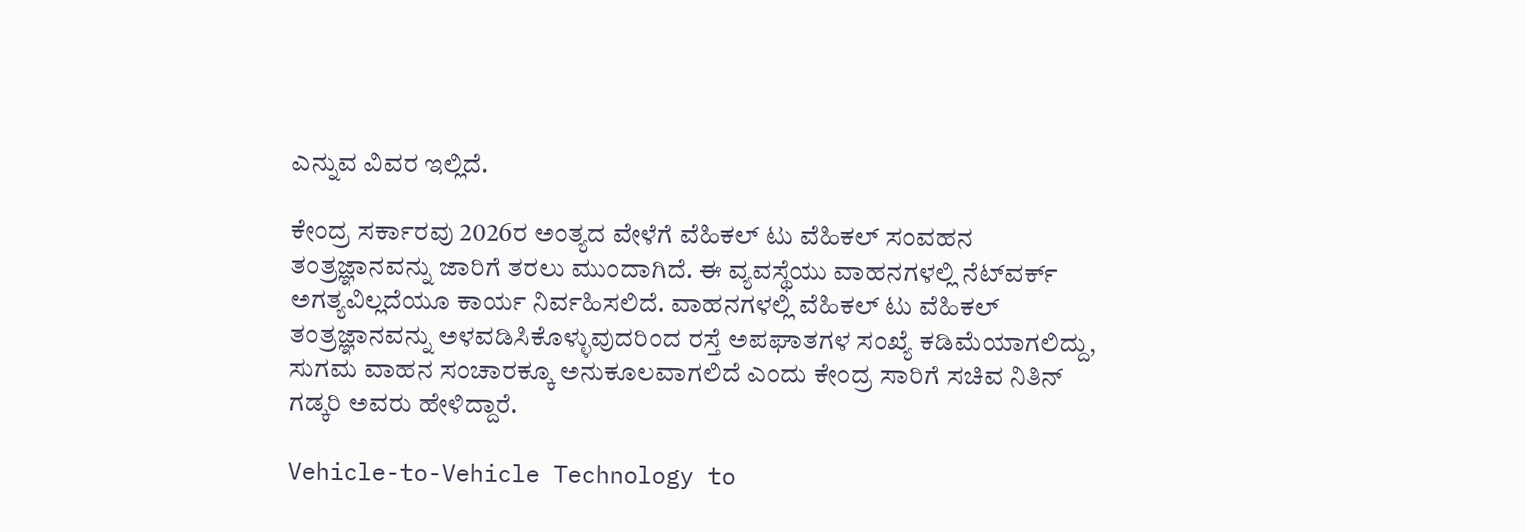ಎನ್ನುವ ವಿವರ ಇಲ್ಲಿದೆ.

ಕೇಂದ್ರ ಸರ್ಕಾರವು 2026ರ ಅಂತ್ಯದ ವೇಳೆಗೆ ವೆಹಿಕಲ್ ಟು ವೆಹಿಕಲ್ ಸಂವಹನ ತಂತ್ರಜ್ಞಾನವನ್ನು ಜಾರಿಗೆ ತರಲು ಮುಂದಾಗಿದೆ. ಈ ವ್ಯವಸ್ಥೆಯು ವಾಹನಗಳಲ್ಲಿ ನೆಟ್‌ವರ್ಕ್ ಅಗತ್ಯವಿಲ್ಲದೆಯೂ ಕಾರ್ಯ ನಿರ್ವಹಿಸಲಿದೆ. ವಾಹನಗಳಲ್ಲಿ ವೆಹಿಕಲ್ ಟು ವೆಹಿಕಲ್ ತಂತ್ರಜ್ಞಾನವನ್ನು ಅಳವಡಿಸಿಕೊಳ್ಳುವುದರಿಂದ ರಸ್ತೆ ಅಪಘಾತಗಳ ಸಂಖ್ಯೆ ಕಡಿಮೆಯಾಗಲಿದ್ದು, ಸುಗಮ ವಾಹನ ಸಂಚಾರಕ್ಕೂ ಅನುಕೂಲವಾಗಲಿದೆ ಎಂದು ಕೇಂದ್ರ ಸಾರಿಗೆ ಸಚಿವ ನಿತಿನ್ ಗಡ್ಕರಿ ಅವರು ಹೇಳಿದ್ದಾರೆ.

Vehicle-to-Vehicle Technology to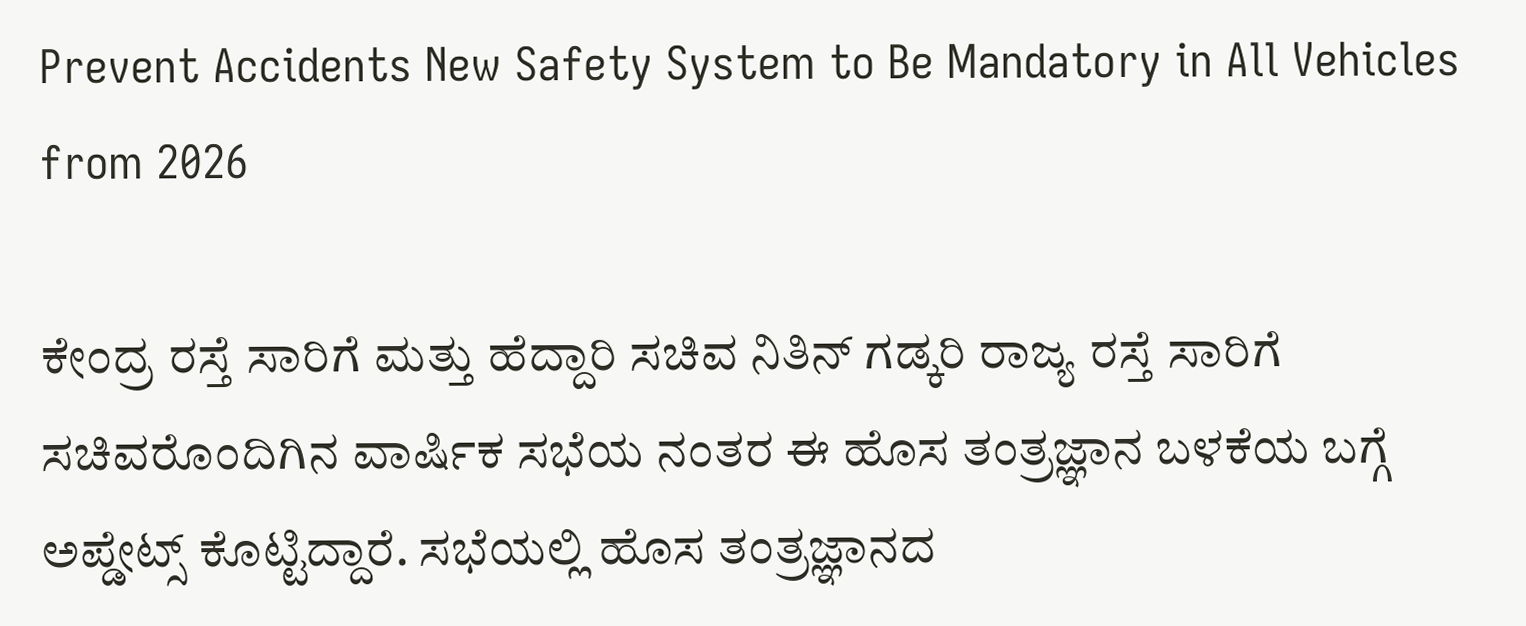Prevent Accidents New Safety System to Be Mandatory in All Vehicles from 2026

ಕೇಂದ್ರ ರಸ್ತೆ ಸಾರಿಗೆ ಮತ್ತು ಹೆದ್ದಾರಿ ಸಚಿವ ನಿತಿನ್ ಗಡ್ಕರಿ ರಾಜ್ಯ ರಸ್ತೆ ಸಾರಿಗೆ ಸಚಿವರೊಂದಿಗಿನ ವಾರ್ಷಿಕ ಸಭೆಯ ನಂತರ ಈ ಹೊಸ ತಂತ್ರಜ್ಞಾನ ಬಳಕೆಯ ಬಗ್ಗೆ ಅಪ್ಡೇಟ್ಸ್‌ ಕೊಟ್ಟಿದ್ದಾರೆ. ಸಭೆಯಲ್ಲಿ ಹೊಸ ತಂತ್ರಜ್ಞಾನದ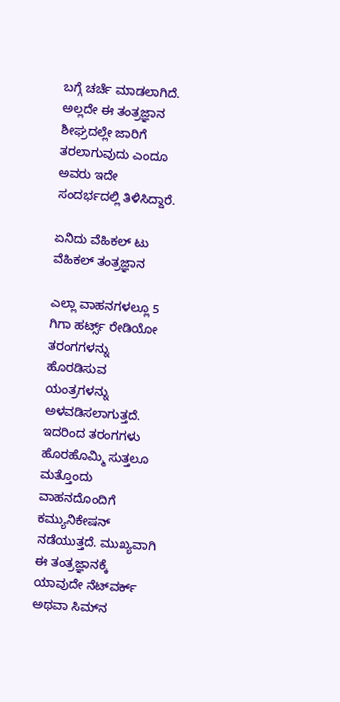ಬಗ್ಗೆ ಚರ್ಚೆ ಮಾಡಲಾಗಿದೆ. ಅಲ್ಲದೇ ಈ ತಂತ್ರಜ್ಞಾನ ಶೀಘ್ರದಲ್ಲೇ ಜಾರಿಗೆ ತರಲಾಗುವುದು ಎಂದೂ ಅವರು ಇದೇ ಸಂದರ್ಭದಲ್ಲಿ ತಿಳಿಸಿದ್ದಾರೆ.

ಏನಿದು ವೆಹಿಕಲ್ ಟು ವೆಹಿಕಲ್ ತಂತ್ರಜ್ಞಾನ

ಎಲ್ಲಾ ವಾಹನಗಳಲ್ಲೂ 5 ಗಿಗಾ ಹರ್ಟ್ಸ್‌ ರೇಡಿಯೋ ತರಂಗಗಳನ್ನು ಹೊರಡಿಸುವ ಯಂತ್ರಗಳನ್ನು ಅಳವಡಿಸಲಾಗುತ್ತದೆ. ಇದರಿಂದ ತರಂಗಗಳು ಹೊರಹೊಮ್ಮಿ ಸುತ್ತಲೂ ಮತ್ತೊಂದು ವಾಹನದೊಂದಿಗೆ ಕಮ್ಯುನಿಕೇಷನ್ ನಡೆಯುತ್ತದೆ. ಮುಖ್ಯವಾಗಿ ಈ ತಂತ್ರಜ್ಞಾನಕ್ಕೆ ಯಾವುದೇ ನೆಟ್‌ವರ್ಕ್ ಅಥವಾ ಸಿಮ್‌ನ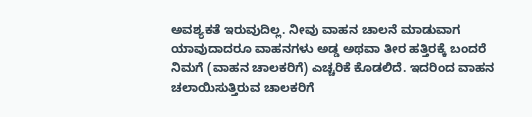ಅವಶ್ಯಕತೆ ಇರುವುದಿಲ್ಲ. ನೀವು ವಾಹನ ಚಾಲನೆ ಮಾಡುವಾಗ ಯಾವುದಾದರೂ ವಾಹನಗಳು ಅಡ್ಡ ಅಥವಾ ತೀರ ಹತ್ತಿರಕ್ಕೆ ಬಂದರೆ ನಿಮಗೆ (ವಾಹನ ಚಾಲಕರಿಗೆ) ಎಚ್ಚರಿಕೆ ಕೊಡಲಿದೆ. ಇದರಿಂದ ವಾಹನ ಚಲಾಯಿಸುತ್ತಿರುವ ಚಾಲಕರಿಗೆ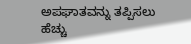ಅಪಘಾತವನ್ನು ತಪ್ಪಿಸಲು ಹೆಚ್ಚು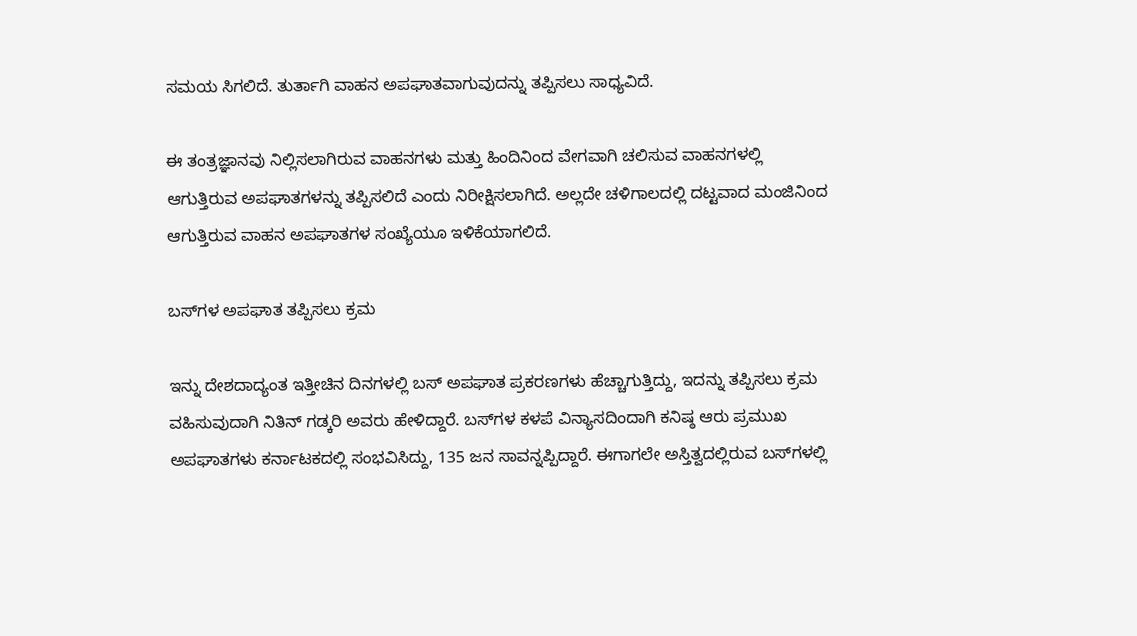ಸಮಯ ಸಿಗಲಿದೆ. ತುರ್ತಾಗಿ ವಾಹನ ಅಪಘಾತವಾಗುವುದನ್ನು ತಪ್ಪಿಸಲು ಸಾಧ್ಯವಿದೆ.

ಈ ತಂತ್ರಜ್ಞಾನವು ನಿಲ್ಲಿಸಲಾಗಿರುವ ವಾಹನಗಳು ಮತ್ತು ಹಿಂದಿನಿಂದ ವೇಗವಾಗಿ ಚಲಿಸುವ ವಾಹನಗಳಲ್ಲಿ ಆಗುತ್ತಿರುವ ಅಪಘಾತಗಳನ್ನು ತಪ್ಪಿಸಲಿದೆ ಎಂದು ನಿರೀಕ್ಷಿಸಲಾಗಿದೆ. ಅಲ್ಲದೇ ಚಳಿಗಾಲದಲ್ಲಿ ದಟ್ಟವಾದ ಮಂಜಿನಿಂದ ಆಗುತ್ತಿರುವ ವಾಹನ ಅಪಘಾತಗಳ ಸಂಖ್ಯೆಯೂ ಇಳಿಕೆಯಾಗಲಿದೆ.

ಬಸ್‌ಗಳ ಅಪಘಾತ ತಪ್ಪಿಸಲು ಕ್ರಮ

ಇನ್ನು ದೇಶದಾದ್ಯಂತ ಇತ್ತೀಚಿನ ದಿನಗಳಲ್ಲಿ ಬಸ್ ಅಪಘಾತ ಪ್ರಕರಣಗಳು ಹೆಚ್ಚಾಗುತ್ತಿದ್ದು, ಇದನ್ನು ತಪ್ಪಿಸಲು ಕ್ರಮ ವಹಿಸುವುದಾಗಿ ನಿತಿನ್ ಗಡ್ಕರಿ ಅವರು ಹೇಳಿದ್ದಾರೆ. ಬಸ್‌ಗಳ ಕಳಪೆ ವಿನ್ಯಾಸದಿಂದಾಗಿ ಕನಿಷ್ಠ ಆರು ಪ್ರಮುಖ ಅಪಘಾತಗಳು ಕರ್ನಾಟಕದಲ್ಲಿ ಸಂಭವಿಸಿದ್ದು, 135 ಜನ ಸಾವನ್ನಪ್ಪಿದ್ದಾರೆ. ಈಗಾಗಲೇ ಅಸ್ತಿತ್ವದಲ್ಲಿರುವ ಬಸ್‌ಗಳಲ್ಲಿ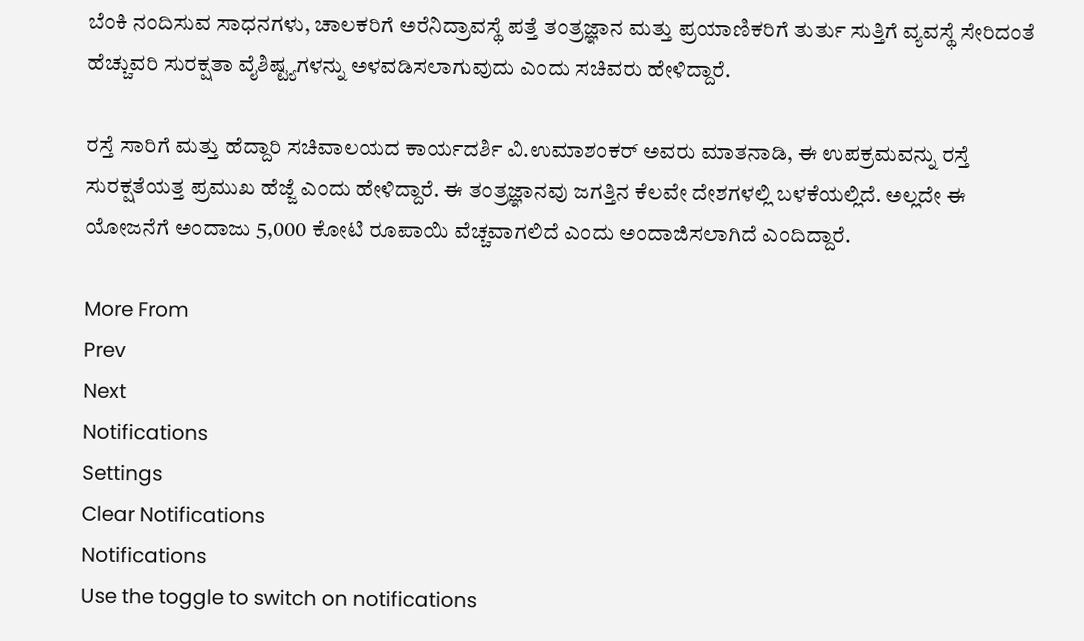ಬೆಂಕಿ ನಂದಿಸುವ ಸಾಧನಗಳು, ಚಾಲಕರಿಗೆ ಅರೆನಿದ್ರಾವಸ್ಥೆ ಪತ್ತೆ ತಂತ್ರಜ್ಞಾನ ಮತ್ತು ಪ್ರಯಾಣಿಕರಿಗೆ ತುರ್ತು ಸುತ್ತಿಗೆ ವ್ಯವಸ್ಥೆ ಸೇರಿದಂತೆ ಹೆಚ್ಚುವರಿ ಸುರಕ್ಷತಾ ವೈಶಿಷ್ಟ್ಯಗಳನ್ನು ಅಳವಡಿಸಲಾಗುವುದು ಎಂದು ಸಚಿವರು ಹೇಳಿದ್ದಾರೆ.

ರಸ್ತೆ ಸಾರಿಗೆ ಮತ್ತು ಹೆದ್ದಾರಿ ಸಚಿವಾಲಯದ ಕಾರ್ಯದರ್ಶಿ ವಿ.ಉಮಾಶಂಕರ್ ಅವರು ಮಾತನಾಡಿ, ಈ ಉಪಕ್ರಮವನ್ನು ರಸ್ತೆ ಸುರಕ್ಷತೆಯತ್ತ ಪ್ರಮುಖ ಹೆಜ್ಜೆ ಎಂದು ಹೇಳಿದ್ದಾರೆ. ಈ ತಂತ್ರಜ್ಞಾನವು ಜಗತ್ತಿನ ಕೆಲವೇ ದೇಶಗಳಲ್ಲಿ ಬಳಕೆಯಲ್ಲಿದೆ. ಅಲ್ಲದೇ ಈ ಯೋಜನೆಗೆ ಅಂದಾಜು 5,000 ಕೋಟಿ ರೂಪಾಯಿ ವೆಚ್ಚವಾಗಲಿದೆ ಎಂದು ಅಂದಾಜಿಸಲಾಗಿದೆ ಎಂದಿದ್ದಾರೆ.

More From
Prev
Next
Notifications
Settings
Clear Notifications
Notifications
Use the toggle to switch on notifications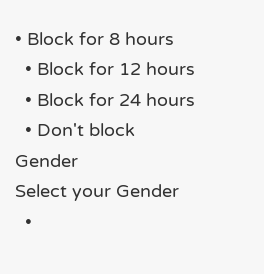• Block for 8 hours
  • Block for 12 hours
  • Block for 24 hours
  • Don't block
Gender
Select your Gender
  •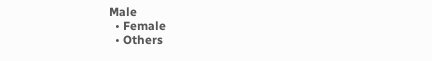Male
  • Female
  • Others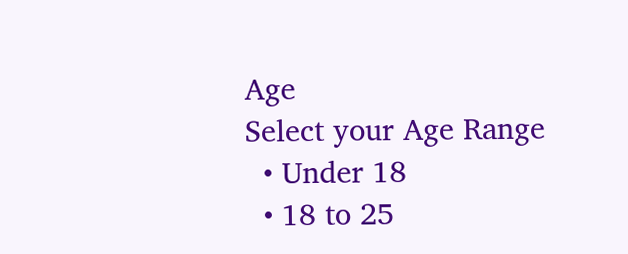Age
Select your Age Range
  • Under 18
  • 18 to 25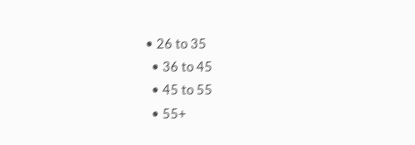• 26 to 35
  • 36 to 45
  • 45 to 55
  • 55+